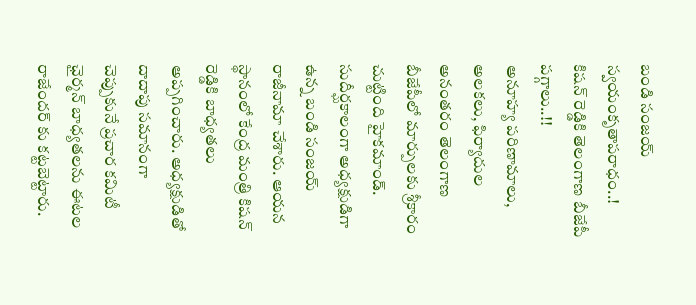బండి సంజయ్ స్వయంకృతాపరాధం..! కిషన్ రెడ్డికి తెలంగాణ బీజేపీ పగ్గాలు..!!
అనూహ్య పరిణామాలు, అలకలు, ఫిర్యాదుల అనంతరం తెలంగాణ బీజేపీలో మార్పులకు శ్రీకారం చుట్టింది హైకమాండ్. సుదీర్ఘకాలంగా అధ్యక్షుడిగా ఉన్న బండి సంజయ్ రాజీనామా చేశారు. ఆయన స్థానంలో కేంద్ర మంత్రి కిషన్ రెడ్డికి బాధ్యతలు అప్పగించారు. అధ్యక్షుడితో దాదాపు సమానంగా చెప్పుకునే ప్రచార కమిటీ ఛైర్మన్ బాధ్యతలను ఈటల రాజేందర్ కు కట్టబెట్టారు.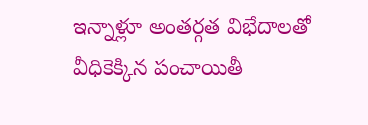ఇన్నాళ్లూ అంతర్గత విభేదాలతో వీధికెక్కిన పంచాయితీ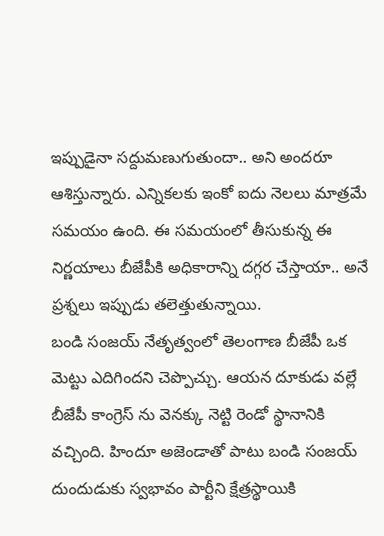ఇప్పుడైనా సద్దుమణుగుతుందా.. అని అందరూ ఆశిస్తున్నారు. ఎన్నికలకు ఇంకో ఐదు నెలలు మాత్రమే సమయం ఉంది. ఈ సమయంలో తీసుకున్న ఈ నిర్ణయాలు బీజేపీకి అధికారాన్ని దగ్గర చేస్తాయా.. అనే ప్రశ్నలు ఇప్పుడు తలెత్తుతున్నాయి.
బండి సంజయ్ నేతృత్వంలో తెలంగాణ బీజేపీ ఒక మెట్టు ఎదిగిందని చెప్పొచ్చు. ఆయన దూకుడు వల్లే బీజేపీ కాంగ్రెస్ ను వెనక్కు నెట్టి రెండో స్థానానికి వచ్చింది. హిందూ అజెండాతో పాటు బండి సంజయ్ దుందుడుకు స్వభావం పార్టీని క్షేత్రస్థాయికి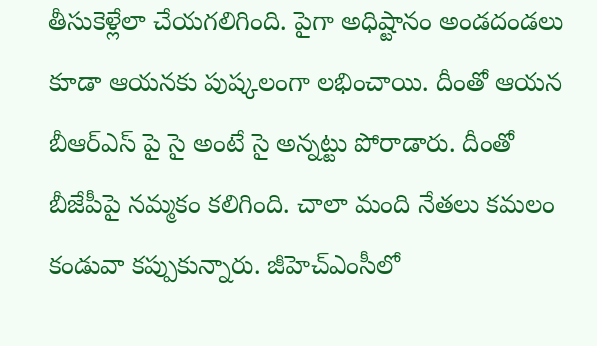తీసుకెళ్లేలా చేయగలిగింది. పైగా అధిష్టానం అండదండలు కూడా ఆయనకు పుష్కలంగా లభించాయి. దీంతో ఆయన బీఆర్ఎస్ పై సై అంటే సై అన్నట్టు పోరాడారు. దీంతో బీజేపీపై నమ్మకం కలిగింది. చాలా మంది నేతలు కమలం కండువా కప్పుకున్నారు. జీహెచ్ఎంసీలో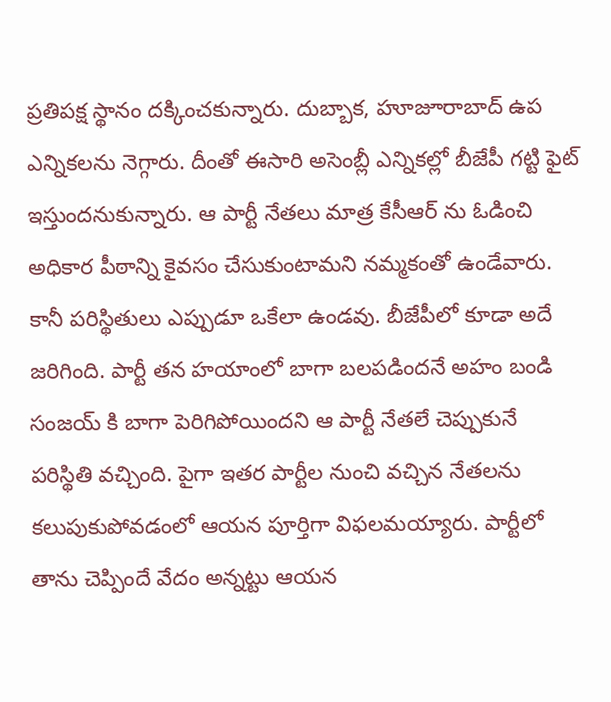ప్రతిపక్ష స్థానం దక్కించకున్నారు. దుబ్బాక, హూజూరాబాద్ ఉప ఎన్నికలను నెగ్గారు. దీంతో ఈసారి అసెంబ్లీ ఎన్నికల్లో బీజేపీ గట్టి ఫైట్ ఇస్తుందనుకున్నారు. ఆ పార్టీ నేతలు మాత్ర కేసీఆర్ ను ఓడించి అధికార పీఠాన్ని కైవసం చేసుకుంటామని నమ్మకంతో ఉండేవారు.
కానీ పరిస్థితులు ఎప్పుడూ ఒకేలా ఉండవు. బీజేపీలో కూడా అదే జరిగింది. పార్టీ తన హయాంలో బాగా బలపడిందనే అహం బండి సంజయ్ కి బాగా పెరిగిపోయిందని ఆ పార్టీ నేతలే చెప్పుకునే పరిస్థితి వచ్చింది. పైగా ఇతర పార్టీల నుంచి వచ్చిన నేతలను కలుపుకుపోవడంలో ఆయన పూర్తిగా విఫలమయ్యారు. పార్టీలో తాను చెప్పిందే వేదం అన్నట్టు ఆయన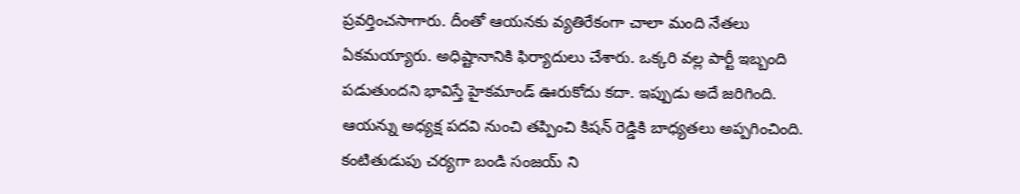ప్రవర్తించసాగారు. దీంతో ఆయనకు వ్యతిరేకంగా చాలా మంది నేతలు ఏకమయ్యారు. అధిష్టానానికి ఫిర్యాదులు చేశారు. ఒక్కరి వల్ల పార్టీ ఇబ్బంది పడుతుందని భావిస్తే హైకమాండ్ ఊరుకోదు కదా. ఇప్పుడు అదే జరిగింది. ఆయన్ను అధ్యక్ష పదవి నుంచి తప్పించి కిషన్ రెడ్డికి బాధ్యతలు అప్పగించింది. కంటితుడుపు చర్యగా బండి సంజయ్ ని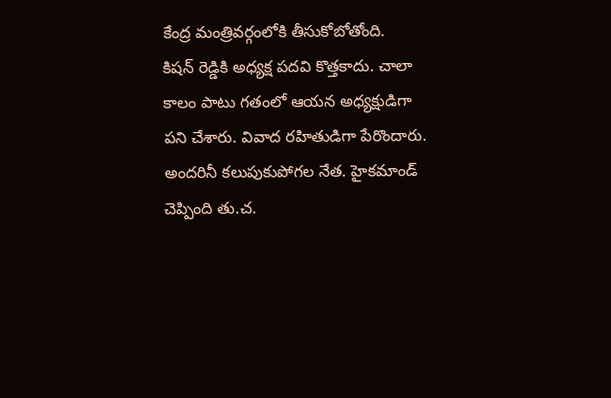కేంద్ర మంత్రివర్గంలోకి తీసుకోబోతోంది.
కిషన్ రెడ్డికి అధ్యక్ష పదవి కొత్తకాదు. చాలా కాలం పాటు గతంలో ఆయన అధ్యక్షుడిగా పని చేశారు. వివాద రహితుడిగా పేరొందారు. అందరినీ కలుపుకుపోగల నేత. హైకమాండ్ చెప్పింది తు.చ.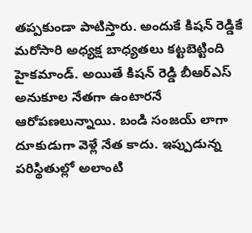తప్పకుండా పాటిస్తారు. అందుకే కిషన్ రెడ్డికే మరోసారి అధ్యక్ష బాధ్యతలు కట్టబెట్టింది హైకమాండ్. అయితే కిషన్ రెడ్డి బీఆర్ఎస్ అనుకూల నేతగా ఉంటారనే ఆరోపణలున్నాయి. బండి సంజయ్ లాగా దూకుడుగా వెళ్లే నేత కాదు. ఇప్పుడున్న పరిస్థితుల్లో అలాంటి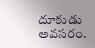దూకుడు అవసరం.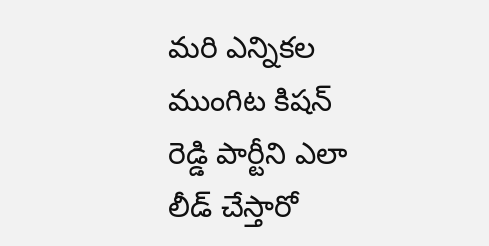మరి ఎన్నికల ముంగిట కిషన్ రెడ్డి పార్టీని ఎలా లీడ్ చేస్తారో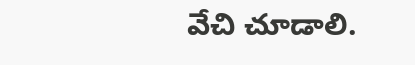వేచి చూడాలి.